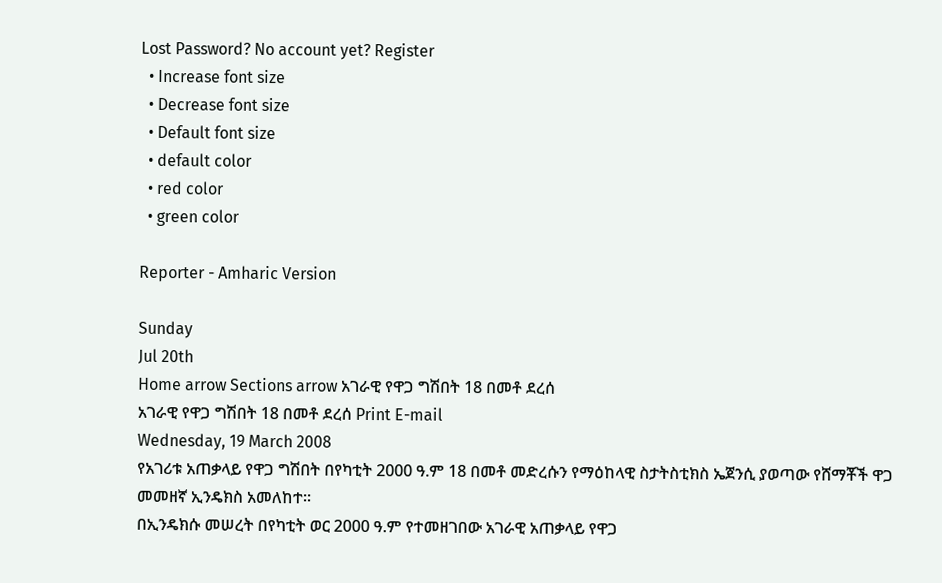Lost Password? No account yet? Register
  • Increase font size
  • Decrease font size
  • Default font size
  • default color
  • red color
  • green color

Reporter - Amharic Version

Sunday
Jul 20th
Home arrow Sections arrow አገራዊ የዋጋ ግሽበት 18 በመቶ ደረሰ
አገራዊ የዋጋ ግሽበት 18 በመቶ ደረሰ Print E-mail
Wednesday, 19 March 2008
የአገሪቱ አጠቃላይ የዋጋ ግሽበት በየካቲት 2000 ዓ.ም 18 በመቶ መድረሱን የማዕከላዊ ስታትስቲክስ ኤጀንሲ ያወጣው የሸማቾች ዋጋ መመዘኛ ኢንዴክስ አመለከተ፡፡
በኢንዴክሱ መሠረት በየካቲት ወር 2000 ዓ.ም የተመዘገበው አገራዊ አጠቃላይ የዋጋ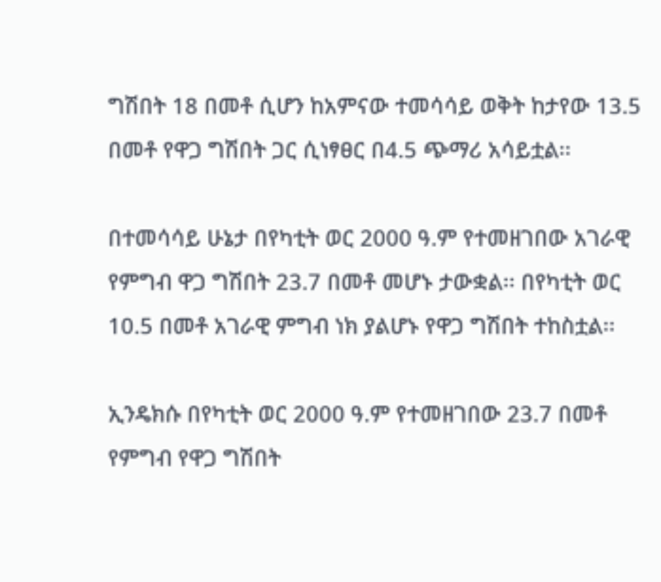ግሽበት 18 በመቶ ሲሆን ከአምናው ተመሳሳይ ወቅት ከታየው 13.5 በመቶ የዋጋ ግሽበት ጋር ሲነፃፀር በ4.5 ጭማሪ አሳይቷል፡፡

በተመሳሳይ ሁኔታ በየካቲት ወር 2000 ዓ.ም የተመዘገበው አገራዊ የምግብ ዋጋ ግሽበት 23.7 በመቶ መሆኑ ታውቋል፡፡ በየካቲት ወር 10.5 በመቶ አገራዊ ምግብ ነክ ያልሆኑ የዋጋ ግሽበት ተከስቷል፡፡

ኢንዴክሱ በየካቲት ወር 2000 ዓ.ም የተመዘገበው 23.7 በመቶ የምግብ የዋጋ ግሽበት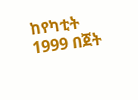ከየካቲት 1999 በጀት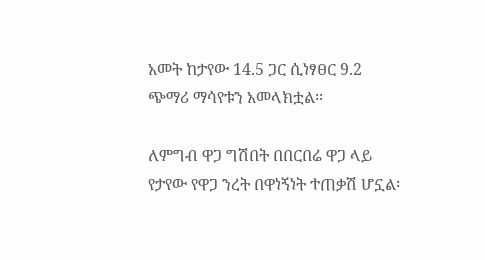አመት ከታየው 14.5 ጋር ሲነፃፀር 9.2 ጭማሪ ማሳየቱን አመላክቷል፡፡

ለምግብ ዋጋ ግሽበት በበርበሬ ዋጋ ላይ የታየው የዋጋ ንረት በዋነኝነት ተጠቃሽ ሆኗል፡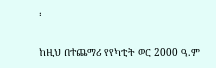፡

ከዚህ በተጨማሪ የየካቲት ወር 2000 ዓ.ም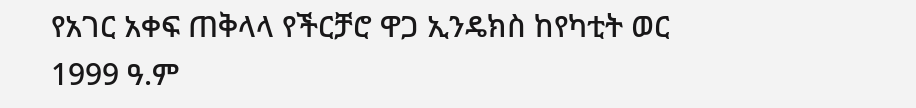የአገር አቀፍ ጠቅላላ የችርቻሮ ዋጋ ኢንዴክስ ከየካቲት ወር 1999 ዓ.ም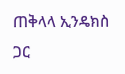ጠቅላላ ኢንዴክስ ጋር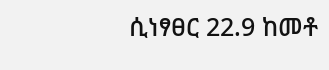ሲነፃፀር 22.9 ከመቶ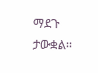ማደጉ ታውቋል፡፡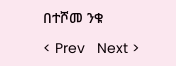በተሾመ ንቁ

< Prev   Next >